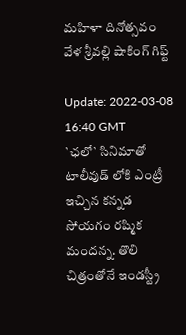మ‌హిళా దినోత్స‌వం వేళ శ్రీ‌వ‌ల్లి షాకింగ్ గిఫ్ట్‌

Update: 2022-03-08 16:40 GMT
`ఛ‌లో` సినిమాతో టాలీవుడ్ లోకి ఎంట్రీ ఇచ్చిన క‌న్న‌డ సోయ‌గం ర‌ష్మిక మంద‌న్న‌. తొలి చిత్రంతోనే ఇండ‌స్ట్రీ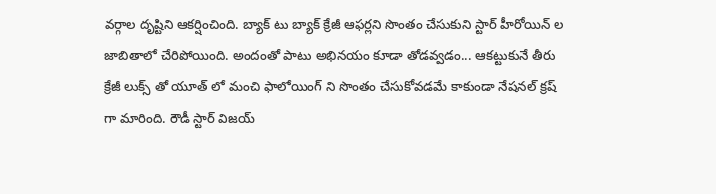వ‌ర్గాల దృష్టిని ఆక‌ర్షించింది. బ్యాక్ టు బ్యాక్ క్రేజీ ఆఫ‌ర్ల‌ని సొంతం చేసుకుని స్టార్ హీరోయిన్ ల జాబితాలో చేరిపోయింది. అందంతో పాటు అభిన‌యం కూడా తోడ‌వ్వ‌డం... ఆక‌ట్టుకునే తీరు క్రేజీ లుక్స్ తో యూత్ లో మంచి ఫాలోయింగ్ ని సొంతం చేసుకోవ‌డ‌మే కాకుండా నేష‌న‌ల్ క్ర‌ష్ గా మారింది. రౌడీ స్టార్ విజ‌య్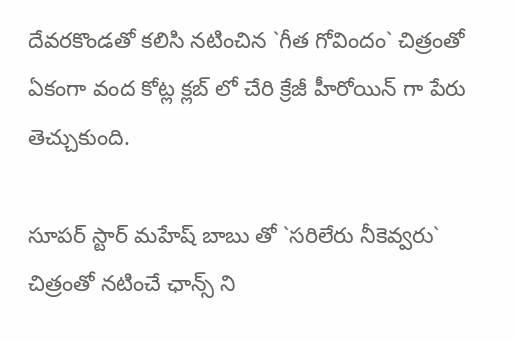దేవ‌ర‌కొండ‌తో క‌లిసి న‌టించిన `గీత గోవిందం` చిత్రంతో ఏకంగా వంద కోట్ల క్ల‌బ్ లో చేరి క్రేజీ హీరోయిన్ గా పేరు తెచ్చుకుంది.

సూప‌ర్ స్టార్ మ‌హేష్ బాబు తో `స‌రిలేరు నీకెవ్వ‌రు` చిత్రంతో న‌టించే ఛాన్స్ ని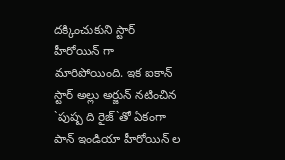ద‌క్కించుకుని స్టార్ హీరోయిన్ గా మారిపోయింది. ఇక ఐకాన్ స్టార్ అల్లు అర్జున్ న‌టించిన `పుష్ప ది రైజ్‌`తో ఏకంగా పాన్ ఇండియా హీరోయిన్ ల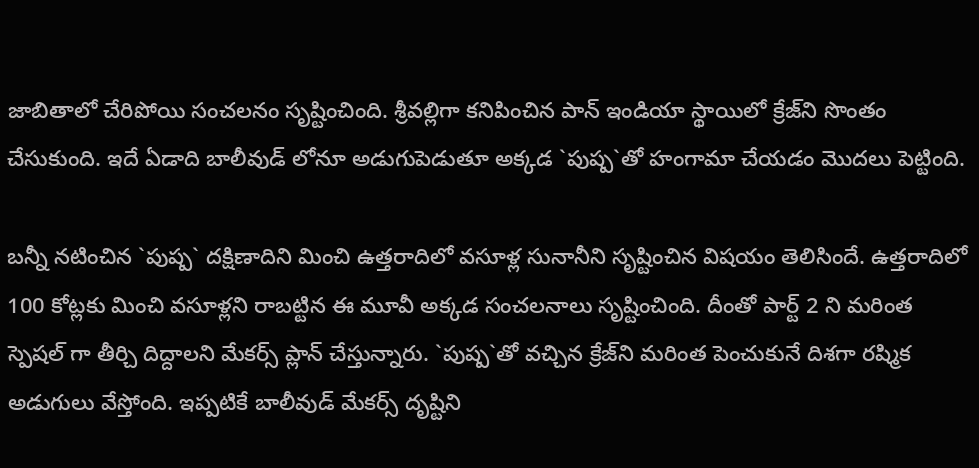జాబితాలో చేరిపోయి సంచ‌ల‌నం సృష్టించింది. శ్రీ‌వ‌ల్లిగా క‌నిపించిన పాన్ ఇండియా స్థాయిలో క్రేజ్‌ని సొంతం చేసుకుంది. ఇదే ఏడాది బాలీవుడ్ లోనూ అడుగుపెడుతూ అక్క‌డ `పుష్ప‌`తో హంగామా చేయ‌డం మొద‌లు పెట్టింది.

బ‌న్నీ న‌టించిన `పుష్ప‌` ద‌క్షిణాదిని మించి ఉత్త‌రాదిలో వ‌సూళ్ల సునానీని సృష్టించిన విష‌యం తెలిసిందే. ఉత్త‌రాదిలో 100 కోట్ల‌కు మించి వ‌సూళ్ల‌ని రాబ‌ట్టిన ఈ మూవీ అక్క‌డ సంచ‌లనాలు సృష్టించింది. దీంతో పార్ట్ 2 ని మ‌రింత స్పెష‌ల్ గా తీర్చి దిద్దాల‌ని మేక‌ర్స్ ప్లాన్ చేస్తున్నారు. `పుష్ప‌`తో వ‌చ్చిన క్రేజ్‌ని మ‌రింత పెంచుకునే దిశ‌గా ర‌ష్మిక అడుగులు వేస్తోంది. ఇప్ప‌టికే బాలీవుడ్ మేక‌ర్స్ దృష్టిని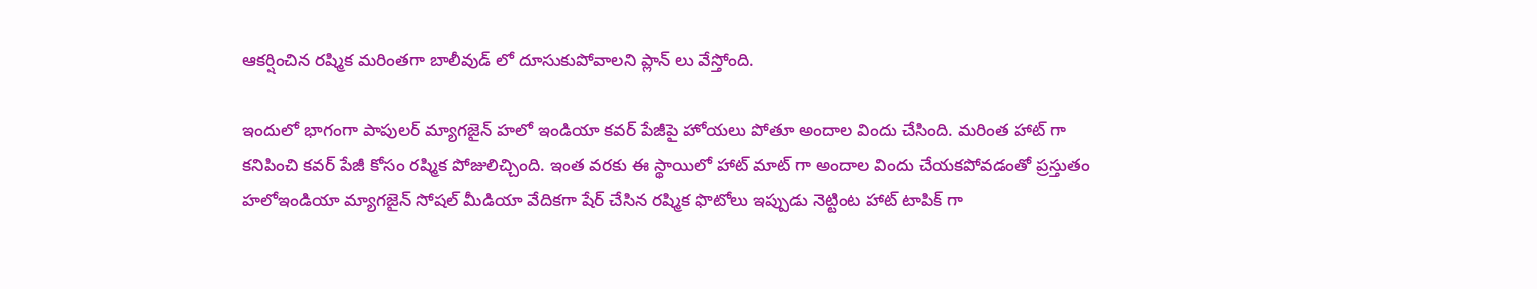ఆక‌ర్షించిన ర‌ష్మిక మ‌రింత‌గా బాలీవుడ్ లో దూసుకుపోవాల‌ని ప్లాన్ లు వేస్తోంది.

ఇందులో భాగంగా పాపుల‌ర్ మ్యాగ‌జైన్ హ‌లో ఇండియా క‌వ‌ర్ పేజీపై హోయ‌లు పోతూ అందాల విందు చేసింది. మ‌రింత హాట్ గా క‌నిపించి క‌వ‌ర్ పేజీ కోసం ర‌ష్మిక పోజులిచ్చింది. ఇంత వ‌ర‌కు ఈ స్థాయిలో హాట్ మాట్ గా అందాల విందు చేయ‌క‌పోవ‌డంతో ప్ర‌స్తుతం  హ‌లోఇండియా మ్యాగ‌జైన్ సోష‌ల్ మీడియా వేదిక‌గా షేర్ చేసిన ర‌ష్మిక ఫొటోలు ఇప్పుడు నెట్టింట హాట్ టాపిక్ గా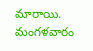మారాయి. మంగ‌ళ‌వారం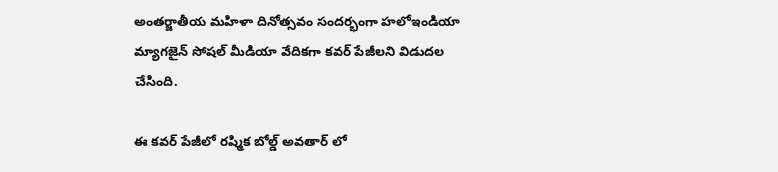అంత‌ర్జాతీయ మ‌హిళా దినోత్స‌వం సంద‌ర్భంగా హ‌లోఇండియా మ్యాగ‌జైన్ సోష‌ల్ మీడియా వేదిక‌గా క‌వ‌ర్ పేజీల‌ని విడుద‌ల చేసింది.

ఈ క‌వ‌ర్ పేజీలో ర‌ష్మిక బోల్డ్ అవ‌తార్ లో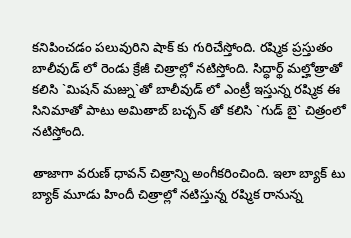క‌నిపించ‌డం ప‌లువురిని షాక్ కు గురిచేస్తోంది. ర‌ష్మిక ప్ర‌స్తుతం బాలీవుడ్ లో రెండు క్రేజీ చిత్రాల్లో న‌టిస్తోంది. సిద్ధార్థ్ మ‌ల్హోత్రాతో క‌లిసి `మిష‌న్ మ‌జ్ను`తో బాలీవుడ్ లో ఎంట్రీ ఇస్తున్న ర‌ష్మిక ఈ సినిమాతో పాటు అమితాబ్ బ‌చ్చ‌న్ తో క‌లిసి `గుడ్ బై` చిత్రంలో న‌టిస్తోంది.

తాజాగా వ‌రుణ్ ధావ‌న్ చిత్రాన్ని అంగీక‌రించింది. ఇలా బ్యాక్ టు బ్యాక్ మూడు హిందీ చిత్రాల్లో న‌టిస్తున్న ర‌ష్మిక రానున్న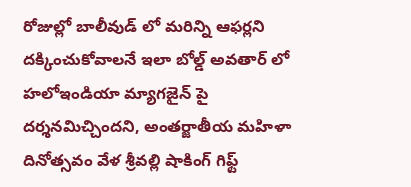రోజుల్లో బాలీవుడ్ లో మరిన్ని ఆఫ‌ర్ల‌ని ద‌క్కించుకోవాల‌నే ఇలా బోల్డ్ అవ‌తార్ లో హ‌లోఇండియా మ్యాగ‌జైన్ పై ద‌ర్శ‌న‌మిచ్చింద‌ని, అంత‌ర్జాతీయ మ‌హిళా దినోత్స‌వం వేళ శ్రీ‌వ‌ల్లి షాకింగ్ గిఫ్ట్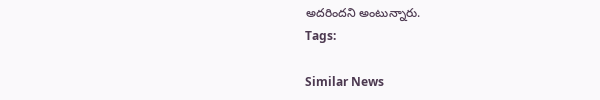అద‌రింద‌ని అంటున్నారు.
Tags:

Similar News